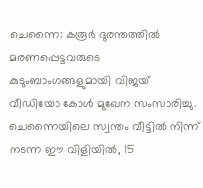ചെന്നൈ: കരൂർ ദുരന്തത്തിൽ മരണപ്പെട്ടവരുടെ കുടുംബാംഗങ്ങളുമായി വിജയ് വീഡിയോ കോൾ മുഖേന സംസാരിച്ചു. ചെന്നൈയിലെ സ്വന്തം വീട്ടിൽ നിന്ന് നടന്ന ഈ വിളിയിൽ, 15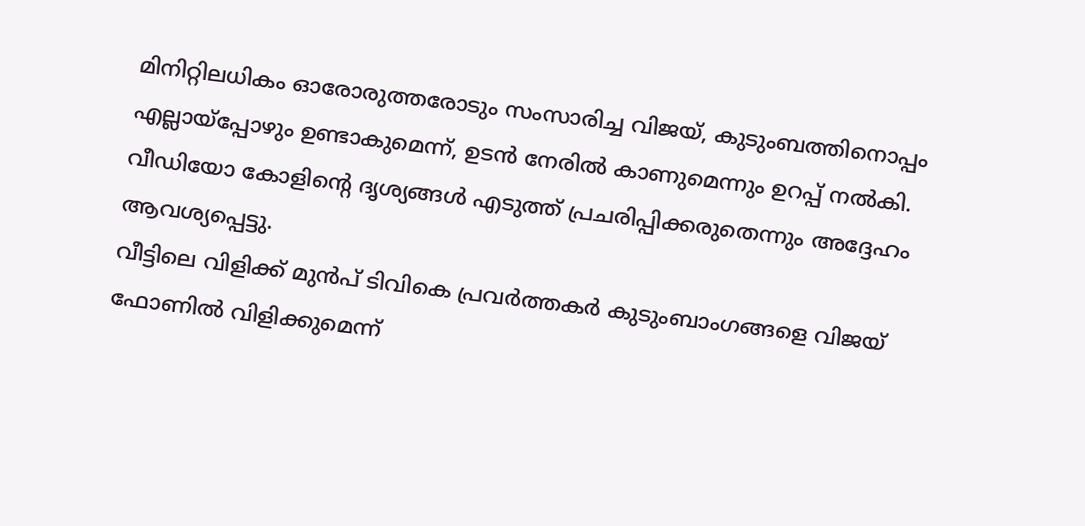മിനിറ്റിലധികം ഓരോരുത്തരോടും സംസാരിച്ച വിജയ്, കുടുംബത്തിനൊപ്പം എല്ലായ്പ്പോഴും ഉണ്ടാകുമെന്ന്, ഉടൻ നേരിൽ കാണുമെന്നും ഉറപ്പ് നൽകി. വീഡിയോ കോളിന്റെ ദൃശ്യങ്ങൾ എടുത്ത് പ്രചരിപ്പിക്കരുതെന്നും അദ്ദേഹം ആവശ്യപ്പെട്ടു.
വീട്ടിലെ വിളിക്ക് മുൻപ് ടിവികെ പ്രവർത്തകർ കുടുംബാംഗങ്ങളെ വിജയ് ഫോണിൽ വിളിക്കുമെന്ന്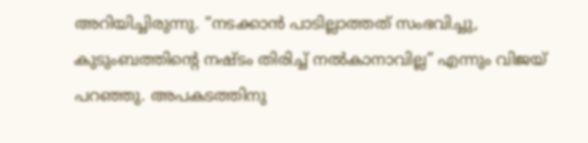അറിയിച്ചിരുന്നു. “നടക്കാൻ പാടില്ലാത്തത് സംഭവിച്ചു, കുടുംബത്തിന്റെ നഷ്ടം തിരിച്ച് നൽകാനാവില്ല” എന്നും വിജയ് പറഞ്ഞു. അപകടത്തിനു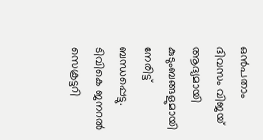ഒൻപതാം ദിവസം വിജയ് ആദ്യമായി കുടുംബങ്ങളുമായി നേരിട്ട് ബന്ധപ്പെട്ടു.
ടിവികെ ജനറൽ സെക്രട്ടറി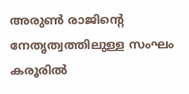അരുൺ രാജിന്റെ നേതൃത്വത്തിലുള്ള സംഘം കരൂരിൽ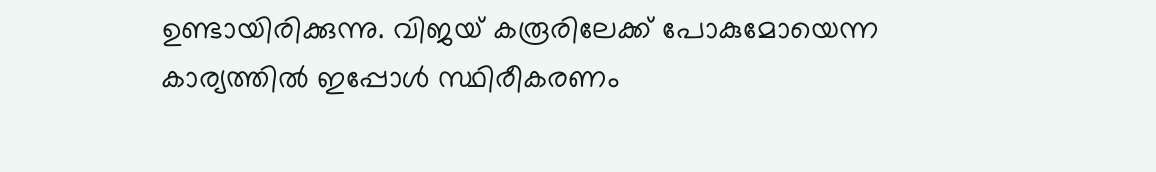ഉണ്ടായിരിക്കുന്നു. വിജയ് കരൂരിലേക്ക് പോകുമോയെന്ന കാര്യത്തിൽ ഇപ്പോൾ സ്ഥിരീകരണം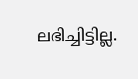ലഭിച്ചിട്ടില്ല.